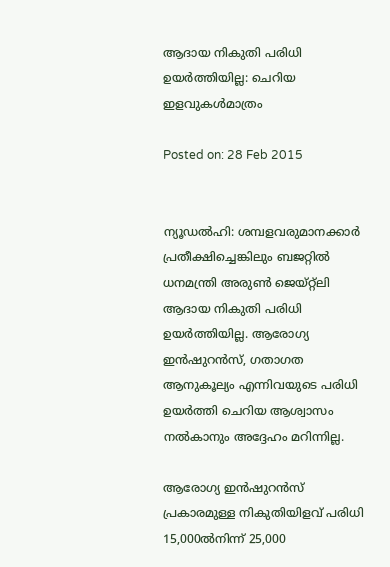ആദായ നികുതി പരിധി ഉയര്‍ത്തിയില്ല: ചെറിയ ഇളവുകള്‍മാത്രം

Posted on: 28 Feb 2015


ന്യൂഡല്‍ഹി: ശമ്പളവരുമാനക്കാര്‍ പ്രതീക്ഷിച്ചെങ്കിലും ബജറ്റില്‍ ധനമന്ത്രി അരുണ്‍ ജെയ്റ്റ്‌ലി ആദായ നികുതി പരിധി ഉയര്‍ത്തിയില്ല. ആരോഗ്യ ഇന്‍ഷുറന്‍സ്, ഗതാഗത ആനുകൂല്യം എന്നിവയുടെ പരിധി ഉയര്‍ത്തി ചെറിയ ആശ്വാസം നല്‍കാനും അദ്ദേഹം മറിന്നില്ല.

ആരോഗ്യ ഇന്‍ഷുറന്‍സ് പ്രകാരമുള്ള നികുതിയിളവ് പരിധി 15,000ല്‍നിന്ന് 25,000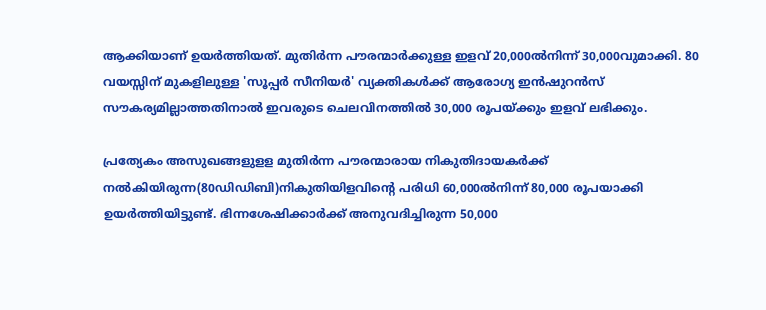ആക്കിയാണ് ഉയര്‍ത്തിയത്. മുതിര്‍ന്ന പൗരന്മാര്‍ക്കുള്ള ഇളവ് 20,000ല്‍നിന്ന് 30,000വുമാക്കി. 80 വയസ്സിന് മുകളിലുള്ള 'സൂപ്പര്‍ സീനിയര്‍' വ്യക്തികള്‍ക്ക് ആരോഗ്യ ഇന്‍ഷുറന്‍സ് സൗകര്യമില്ലാത്തതിനാല്‍ ഇവരുടെ ചെലവിനത്തില്‍ 30,000 രൂപയ്ക്കും ഇളവ് ലഭിക്കും.

പ്രത്യേകം അസുഖങ്ങളുളള മുതിര്‍ന്ന പൗരന്മാരായ നികുതിദായകര്‍ക്ക് നല്‍കിയിരുന്ന(80ഡിഡിബി)നികുതിയിളവിന്റെ പരിധി 60,000ല്‍നിന്ന് 80,000 രൂപയാക്കി ഉയര്‍ത്തിയിട്ടുണ്ട്. ഭിന്നശേഷിക്കാര്‍ക്ക് അനുവദിച്ചിരുന്ന 50,000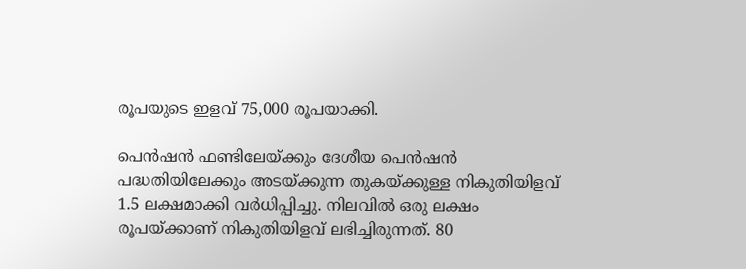രൂപയുടെ ഇളവ് 75,000 രൂപയാക്കി.

പെന്‍ഷന്‍ ഫണ്ടിലേയ്ക്കും ദേശീയ പെന്‍ഷന്‍ പദ്ധതിയിലേക്കും അടയ്ക്കുന്ന തുകയ്ക്കുള്ള നികുതിയിളവ് 1.5 ലക്ഷമാക്കി വര്‍ധിപ്പിച്ചു. നിലവില്‍ ഒരു ലക്ഷം രൂപയ്ക്കാണ് നികുതിയിളവ് ലഭിച്ചിരുന്നത്. 80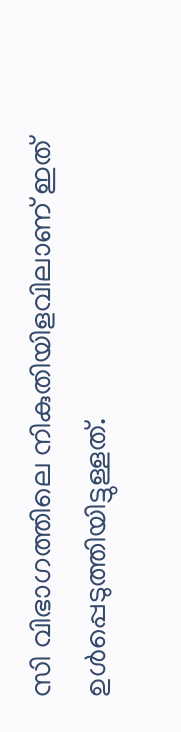സി വിഭാഗത്തിലെ നികുതിയിളവിലാണ് ഇത് ഉള്‍പ്പെടുത്തിയിട്ടുള്ളത്.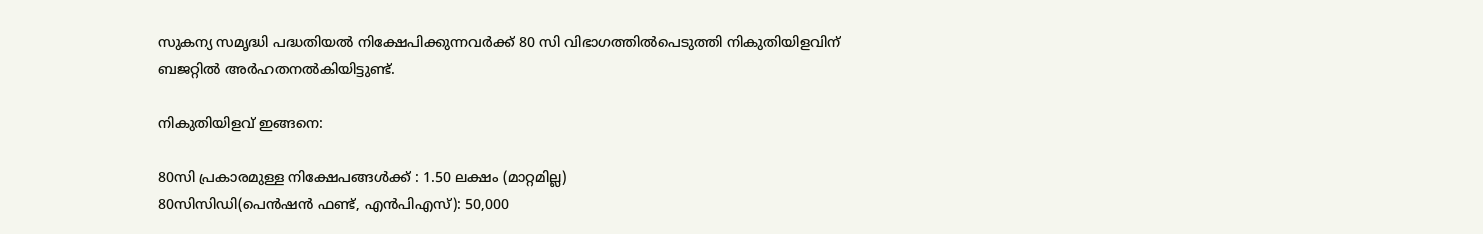സുകന്യ സമൃദ്ധി പദ്ധതിയല്‍ നിക്ഷേപിക്കുന്നവര്‍ക്ക് 80 സി വിഭാഗത്തില്‍പെടുത്തി നികുതിയിളവിന് ബജറ്റില്‍ അര്‍ഹതനല്‍കിയിട്ടുണ്ട്.

നികുതിയിളവ് ഇങ്ങനെ:

80സി പ്രകാരമുള്ള നിക്ഷേപങ്ങള്‍ക്ക് : 1.50 ലക്ഷം (മാറ്റമില്ല)
80സിസിഡി(പെന്‍ഷന്‍ ഫണ്ട്, എന്‍പിഎസ്): 50,000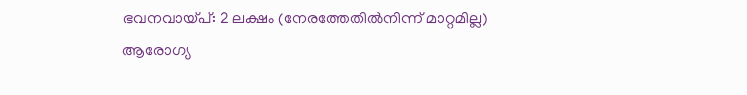ഭവനവായ്പ്: 2 ലക്ഷം (നേരത്തേതില്‍നിന്ന് മാറ്റമില്ല)
ആരോഗ്യ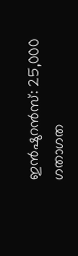ഇന്‍ഷുറന്‍സ്: 25,000
ഗതാഗത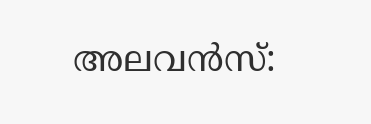അലവന്‍സ്: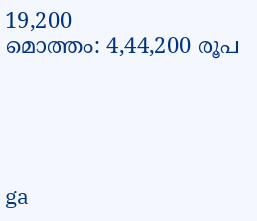19,200
മൊത്തം: 4,44,200 രൂപ





ga